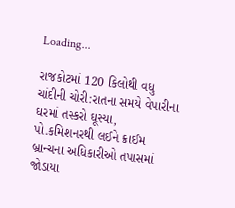Loading...

રાજકોટમાં 120 કિલોથી વધુ ચાંદીની ચોરી:રાતના સમયે વેપારીના ઘરમાં તસ્કરો ઘૂસ્યા, પો.કમિશનરથી લઈને ક્રાઈમ બ્રાન્ચના અધિકારીઓ તપાસમાં જોડાયા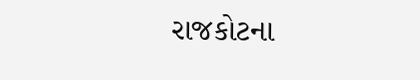રાજકોટના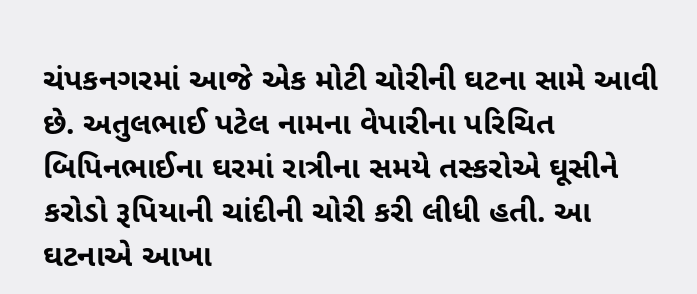ચંપકનગરમાં આજે એક મોટી ચોરીની ઘટના સામે આવી છે. અતુલભાઈ પટેલ નામના વેપારીના પરિચિત બિપિનભાઈના ઘરમાં રાત્રીના સમયે તસ્કરોએ ઘૂસીને કરોડો રૂપિયાની ચાંદીની ચોરી કરી લીધી હતી. આ ઘટનાએ આખા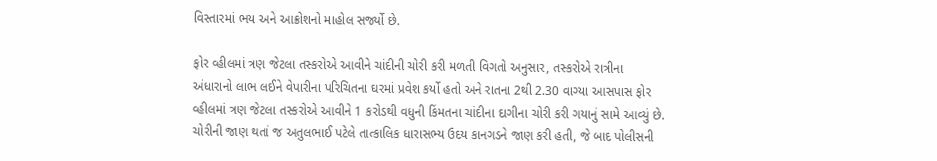વિસ્તારમાં ભય અને આક્રોશનો માહોલ સર્જ્યો છે.

ફોર વ્હીલમાં ત્રણ જેટલા તસ્કરોએ આવીને ચાંદીની ચોરી કરી મળતી વિગતો અનુસાર, તસ્કરોએ રાત્રીના અંધારાનો લાભ લઈને વેપારીના પરિચિતના ઘરમાં પ્રવેશ કર્યો હતો અને રાતના 2થી 2.30 વાગ્યા આસપાસ ફોર વ્હીલમાં ત્રણ જેટલા તસ્કરોએ આવીને 1 કરોડથી વધુની કિંમતના ચાંદીના દાગીના ચોરી કરી ગયાનું સામે આવ્યું છે. ચોરીની જાણ થતાં જ અતુલભાઈ પટેલે તાત્કાલિક ધારાસભ્ય ઉદય કાનગડને જાણ કરી હતી, જે બાદ પોલીસની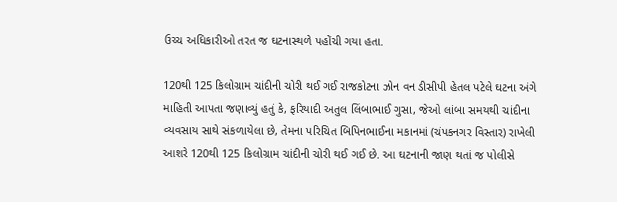ઉચ્ચ અધિકારીઓ તરત જ ઘટનાસ્થળે પહોંચી ગયા હતા.

120થી 125 કિલોગ્રામ ચાંદીની ચોરી થઈ ગઈ રાજકોટના ઝોન વન ડીસીપી હેતલ પટેલે ઘટના અંગે માહિતી આપતા જણાવ્યું હતું કે, ફરિયાદી અતુલ લિંબાભાઈ ગુસા, જેઓ લાંબા સમયથી ચાંદીના વ્યવસાય સાથે સંકળાયેલા છે, તેમના પરિચિત બિપિનભાઈના મકાનમાં (ચંપકનગર વિસ્તાર) રાખેલી આશરે 120થી 125 કિલોગ્રામ ચાંદીની ચોરી થઈ ગઈ છે. આ ઘટનાની જાણ થતાં જ પોલીસે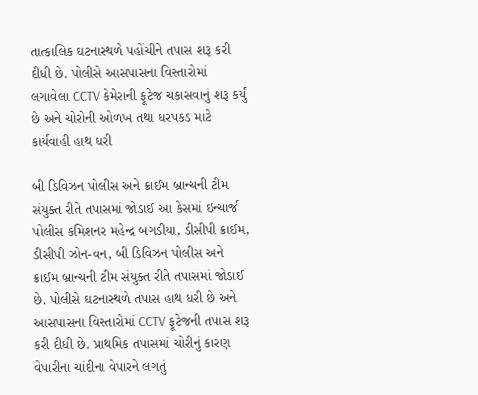તાત્કાલિક ઘટનાસ્થળે પહોંચીને તપાસ શરૂ કરી દીધી છે. પોલીસે આસપાસના વિસ્તારોમાં લગાવેલા CCTV કેમેરાની ફૂટેજ ચકાસવાનું શરૂ કર્યું છે અને ચોરોની ઓળખ તથા ધરપકડ માટે કાર્યવાહી હાથ ધરી

બી ડિવિઝન પોલીસ અને ક્રાઈમ બ્રાન્ચની ટીમ સંયુક્ત રીતે તપાસમાં જોડાઈ આ કેસમાં ઇન્ચાર્જ પોલીસ કમિશનર મહેન્દ્ર બગડીયા, ડીસીપી ક્રાઈમ, ડીસીપી ઝોન-વન, બી ડિવિઝન પોલીસ અને ક્રાઈમ બ્રાન્ચની ટીમ સંયુક્ત રીતે તપાસમાં જોડાઈ છે. પોલીસે ઘટનાસ્થળે તપાસ હાથ ધરી છે અને આસપાસના વિસ્તારોમાં CCTV ફૂટેજની તપાસ શરૂ કરી દીધી છે. પ્રાથમિક તપાસમાં ચોરીનું કારણ વેપારીના ચાંદીના વેપારને લગતું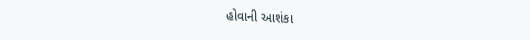હોવાની આશંકા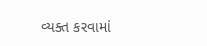વ્યક્ત કરવામાં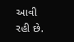આવી રહી છે.